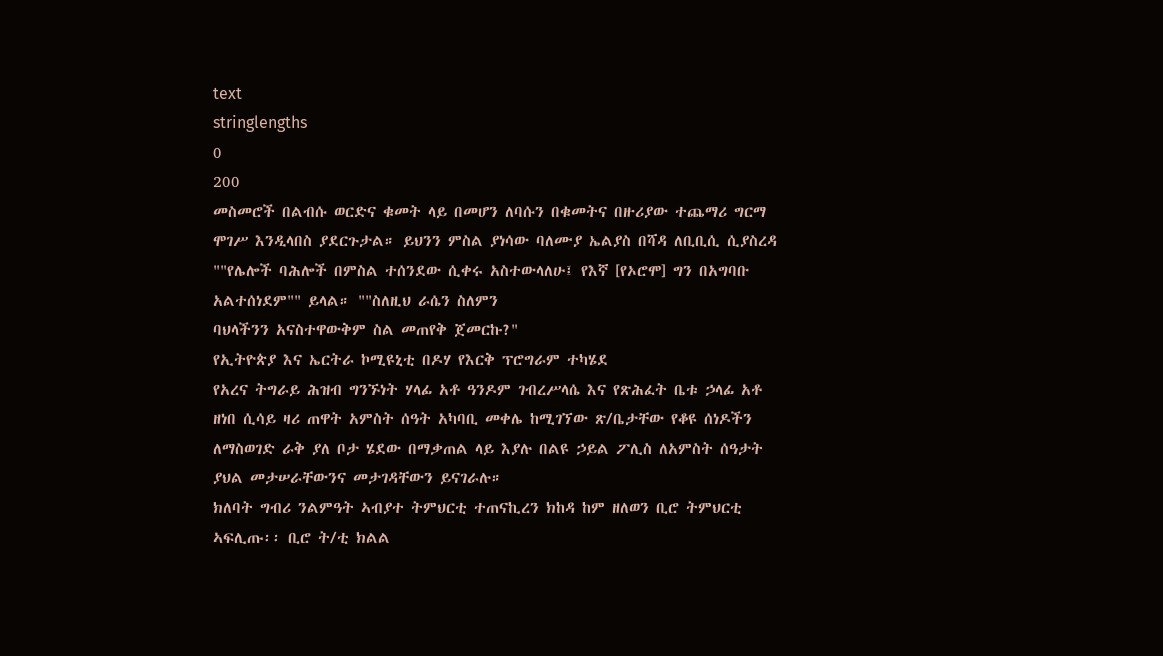text
stringlengths
0
200
መስመሮች በልብሱ ወርድና ቁመት ላይ በመሆን ለባሱን በቁመትና በዙሪያው ተጨማሪ ግርማ ሞገሥ እንዲላበስ ያደርጉታል። ይህንን ምስል ያነሳው ባለሙያ ኤልያስ በሻዳ ለቢቢሲ ሲያስረዳ ""የሌሎች ባሕሎች በምስል ተሰንደው ሲቀሩ አስተውላለሁ፤ የእኛ [የኦሮሞ] ግን በአግባቡ አልተሰነደም"" ይላል። ""ስለዚህ ራሴን ስለምን
ባህላችንን አናስተዋውቅም ስል መጠየቅ ጀመርኩ?"
የኢትዮጵያ እና ኤርትራ ኮሚዩኒቲ በዶሃ የእርቅ ፕሮግራም ተካሄደ
የአረና ትግራይ ሕዝብ ግንኙነት ሃላፊ አቶ ዓንዶም ገብረሥላሴ እና የጽሕፈት ቤቱ ኃላፊ አቶ ዘነበ ሲሳይ ዛሪ ጠዋት አምስት ሰዓት አካባቢ መቀሌ ከሚገኘው ጽ/ቤታቸው የቆዩ ሰነዶችን ለማስወገድ ራቅ ያለ ቦታ ሄደው በማቃጠል ላይ እያሉ በልዩ ኃይል ፖሊስ ለአምስት ሰዓታት ያህል መታሠራቸውንና መታገዳቸውን ይናገራሉ።
ክለባት ግብሪ ንልምዓት ኣብያተ ትምህርቲ ተጠናኪረን ክከዳ ከም ዘለወን ቢሮ ትምህርቲ ኣፍሊጡ፡፡ ቢሮ ት/ቲ ክልል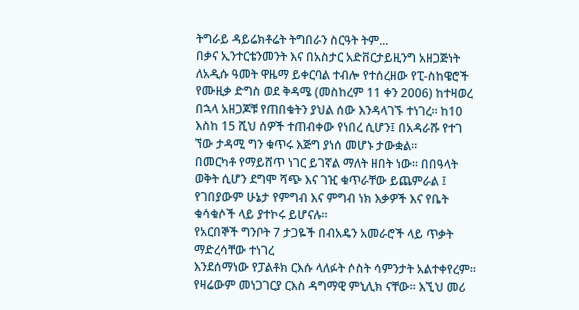ትግራይ ዳይሬክቶሬት ትግበራን ስርዓት ትም...
በቃና ኢንተርቴንመንት እና በአስታር አድቨርታይዚንግ አዘጋጅነት ለአዲሱ ዓመት ዋዜማ ይቀርባል ተብሎ የተሰረዘው የፒ-ስከዌሮች የሙዚቃ ድግስ ወደ ቅዳሜ (መስከረም 11 ቀን 2006) ከተዛወረ በኋላ አዘጋጆቹ የጠበቁትን ያህል ሰው እንዳላገኙ ተነገረ። ከ10 እስከ 15 ሺህ ሰዎች ተጠብቀው የነበረ ሲሆን፤ በአዳራሹ የተገ
ኘው ታዳሚ ግን ቁጥሩ እጅግ ያነሰ መሆኑ ታውቋል።
በመርካቶ የማይሸጥ ነገር ይገኛል ማለት ዘበት ነው፡፡ በበዓላት ወቅት ሲሆን ደግሞ ሻጭ እና ገዢ ቁጥራቸው ይጨምራል ፤ የገበያውም ሁኔታ የምግብ እና ምግብ ነክ እቃዎች እና የቤት ቁሳቁሶች ላይ ያተኮሩ ይሆናሉ፡፡
የአርበኞች ግንቦት 7 ታጋዬች በብአዴን አመራሮች ላይ ጥቃት ማድረሳቸው ተነገረ
እንደሰማነው የፓልቶክ ርእሱ ላለፉት ሶስት ሳምንታት አልተቀየረም። የዛሬውም መነጋገርያ ርእስ ዳግማዊ ምኒሊክ ናቸው። እኚህ መሪ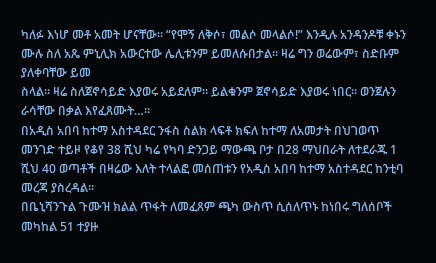ካለፉ እነሆ መቶ አመት ሆናቸው። “የሞኝ ለቅሶ፣ መልሶ መላልሶ!” እንዲሉ አንዳንዶቹ ቀኑን ሙሉ ስለ አጼ ምኒሊክ አውርተው ሌሊቱንም ይመለሱበታል። ዛሬ ግን ወሬውም፣ ስድቡም ያለቀባቸው ይመ
ስላል። ዛሬ ስለጀኖሳይድ እያወሩ አይደለም። ይልቁንም ጀኖሳይድ እያወሩ ነበር። ወንጀሉን ራሳቸው በቃል እየፈጸሙት…።
በአዲስ አበባ ከተማ አስተዳደር ንፋስ ስልክ ላፍቶ ክፍለ ከተማ ለአመታት በህገወጥ መንገድ ተይዞ የቆየ 38 ሺህ ካሬ የካባ ድንጋይ ማውጫ ቦታ በ28 ማህበራት ለተደራጁ 1 ሺህ 40 ወጣቶች በዛሬው እለት ተላልፎ መሰጠቱን የአዲስ አበባ ከተማ አስተዳደር ከንቲባ መረጃ ያስረዳል።
በቤኒሻንጉል ጉሙዝ ክልል ጥፋት ለመፈጸም ጫካ ውስጥ ሲሰለጥኑ ከነበሩ ግለሰቦች መካከል 51 ተያዙ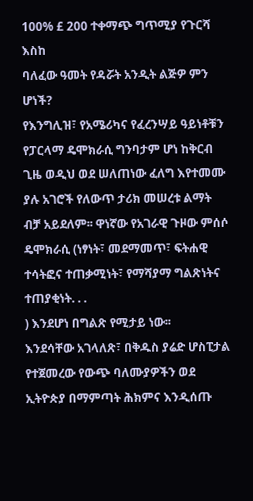100% £ 200 ተቀማጭ ግጥሚያ የጉርሻ እስከ
ባለፈው ዓመት የዳሯት አንዲት ልጅዎ ምን ሆነች?
የእንግሊዝ፣ የአሜሪካና የፈረንሣይ ዓይነቶቹን የፓርላማ ዴሞክራሲ ግንባታም ሆነ ከቅርብ ጊዜ ወዲህ ወደ ሠለጠነው ፈለግ እየተመሙ ያሉ አገሮች የለውጥ ታሪክ መሠረቱ ልማት ብቻ አይደለም፡፡ ዋነኛው የአገራዊ ጉዞው ምሰሶ ዴሞክራሲ (ነፃነት፣ መደማመጥ፣ ፍትሐዊ ተሳትፎና ተጠቃሚነት፣ የማሻያማ ግልጽነትና ተጠያቂነት. . .
) እንደሆነ በግልጽ የሚታይ ነው፡፡
እንደሳቸው አገላለጽ፣ በቅዱስ ያሬድ ሆስፒታል የተጀመረው የውጭ ባለሙያዎችን ወደ ኢትዮጵያ በማምጣት ሕክምና እንዲሰጡ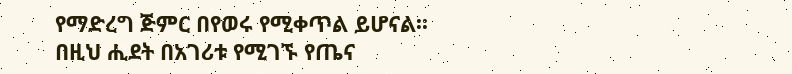የማድረግ ጅምር በየወሩ የሚቀጥል ይሆናል፡፡ በዚህ ሒደት በአገሪቱ የሚገኙ የጤና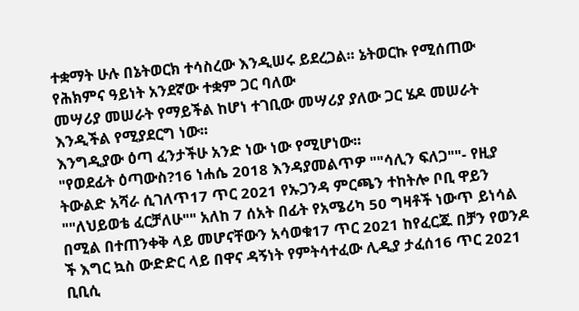ተቋማት ሁሉ በኔትወርክ ተሳስረው እንዲሠሩ ይደረጋል፡፡ ኔትወርኩ የሚሰጠው የሕክምና ዓይነት አንደኛው ተቋም ጋር ባለው
መሣሪያ መሠራት የማይችል ከሆነ ተገቢው መሣሪያ ያለው ጋር ሄዶ መሠራት እንዲችል የሚያደርግ ነው፡፡
እንግዲያው ዕጣ ፈንታችሁ አንድ ነው ነው የሚሆነው፡፡
"የወደፊት ዕጣውስ?16 ነሐሴ 2018 እንዳያመልጥዎ ""ሳሊን ፍለጋ""- የዚያ ትውልድ አሻራ ሲገለጥ17 ጥር 2021 የኡጋንዳ ምርጫን ተከትሎ ቦቢ ዋይን ""ለህይወቴ ፈርቻለሁ"" አለከ 7 ሰአት በፊት የአሜሪካ 50 ግዛቶች ነውጥ ይነሳል በሚል በተጠንቀቅ ላይ መሆናቸውን አሳወቁ17 ጥር 2021 ከየፈርጁ በቻን የወንዶ
ች እግር ኳስ ውድድር ላይ በዋና ዳኝነት የምትሳተፈው ሊዲያ ታፈሰ16 ጥር 2021 ቢቢሲ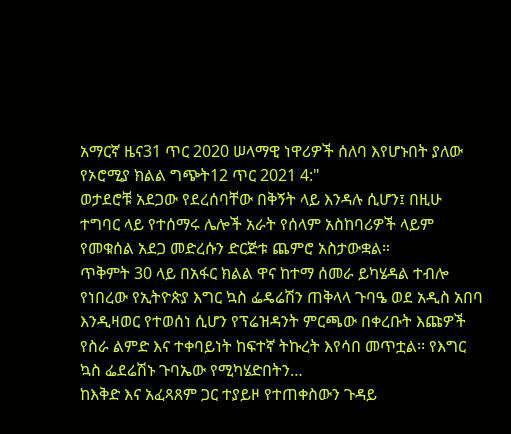አማርኛ ዜና31 ጥር 2020 ሠላማዊ ነዋሪዎች ሰለባ እየሆኑበት ያለው የኦሮሚያ ክልል ግጭት12 ጥር 2021 4:"
ወታደሮቹ አደጋው የደረሰባቸው በቅኝት ላይ እንዳሉ ሲሆን፤ በዚሁ ተግባር ላይ የተሰማሩ ሌሎች አራት የሰላም አስከባሪዎች ላይም የመቁሰል አደጋ መድረሱን ድርጅቱ ጨምሮ አስታውቋል።
ጥቅምት 30 ላይ በአፋር ክልል ዋና ከተማ ሰመራ ይካሄዳል ተብሎ የነበረው የኢትዮጵያ እግር ኳስ ፌዴሬሽን ጠቅላላ ጉባዔ ወደ አዲስ አበባ እንዲዛወር የተወሰነ ሲሆን የፕሬዝዳንት ምርጫው በቀረቡት እጩዎች የስራ ልምድ እና ተቀባይነት ከፍተኛ ትኩረት እየሳበ መጥቷል፡፡ የእግር ኳስ ፌደሬሽኑ ጉባኤው የሚካሄድበትን…
ከእቅድ እና አፈጻጸም ጋር ተያይዞ የተጠቀስውን ጉዳይ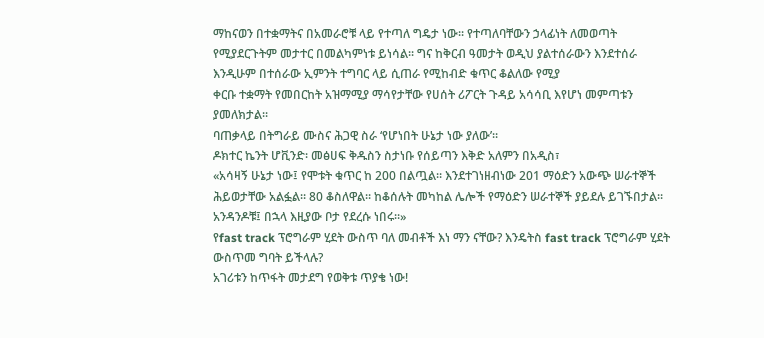ማከናወን በተቋማትና በአመራሮቹ ላይ የተጣለ ግዴታ ነው፡፡ የተጣለባቸውን ኃላፊነት ለመወጣት የሚያደርጉትም መታተር በመልካምነቱ ይነሳል፡፡ ግና ከቅርብ ዓመታት ወዲህ ያልተሰራውን እንደተሰራ እንዲሁም በተሰራው ኢምንት ተግባር ላይ ሲጠራ የሚከብድ ቁጥር ቆልለው የሚያ
ቀርቡ ተቋማት የመበርከት አዝማሚያ ማሳየታቸው የሀሰት ሪፖርት ጉዳይ አሳሳቢ እየሆነ መምጣቱን ያመለክታል፡፡
ባጠቃላይ በትግራይ ሙስና ሕጋዊ ስራ ‘የሆነበት ሁኔታ ነው ያለው’።
ዶክተር ኬንት ሆቪንድ፡ መፅሀፍ ቅዱስን ስታነቡ የሰይጣን እቅድ አለምን በአዲስ፣
«አሳዛኝ ሁኔታ ነው፤ የሞቱት ቁጥር ከ 200 በልጧል። እንደተገነዘብነው 201 ማዕድን አውጭ ሠራተኞች ሕይወታቸው አልፏል። 80 ቆስለዋል። ከቆሰሉት መካከል ሌሎች የማዕድን ሠራተኞች ያይደሉ ይገኙበታል። አንዳንዶቹ፤ በኋላ እዚያው ቦታ የደረሱ ነበሩ።»
የfast track ፕሮግራም ሂደት ውስጥ ባለ መብቶች እነ ማን ናቸው? እንዴትስ fast track ፕሮግራም ሂደት ውስጥመ ግባት ይችላሉ?
አገሪቱን ከጥፋት መታደግ የወቅቱ ጥያቄ ነው!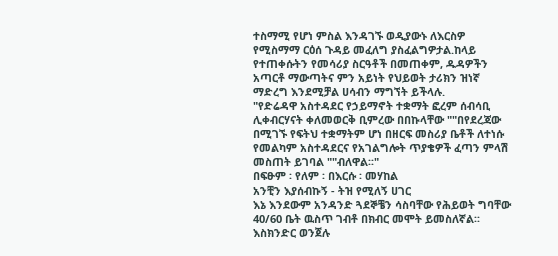ተስማሚ የሆነ ምስል እንዳገኙ ወዲያውኑ ለእርስዎ የሚስማማ ርዕሰ ጉዳይ መፈለግ ያስፈልግዎታል.ከላይ የተጠቀሱትን የመሳሪያ ስርዓቶች በመጠቀም, ዱዳዎችን አጣርቶ ማውጣትና ምን አይነት የህይወት ታሪክን ዝነኛ ማድረግ እንደሚቻል ሀሳብን ማግኘት ይችላሉ.
"የድሬዳዋ አስተዳደር የኃይማኖት ተቋማት ፎረም ሰብሳቢ ሊቀብርሃናት ቀለመወርቅ ቢምረው በበኩላቸው ""በየደረጃው በሚገኙ የፍትህ ተቋማትም ሆነ በዘርፍ መስሪያ ቤቶች ለተነሱ የመልካም አስተዳደርና የአገልግሎት ጥያቄዎች ፈጣን ምላሽ መስጠት ይገባል ""ብለዋል፡፡"
በፍፁም ፡ የለም ፡ በእርሱ ፡ መሃከል
አንቺን እያሰብኩኝ - ትዝ የሚለኝ ሀገር
እኔ እንደውም አንዳንድ ጓደኞቼን ሳስባቸው የሕይወት ግባቸው 40/60 ቤት ዉስጥ ገብቶ በክብር መሞት ይመስለኛል፡፡
እስክንድር ወንጀሉ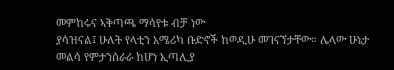መምከሩና ኣቅጣጫ ማሳየቱ ብቻ ነው
ያሳዝናል፤ ሁለት የላቲን አሜሪካ ቡድኖች ከወዲሁ መገናኘታቸው። ሌላው ሁኔታ መልሳ የምታንሰራራ ከሆነ ኢጣሊያ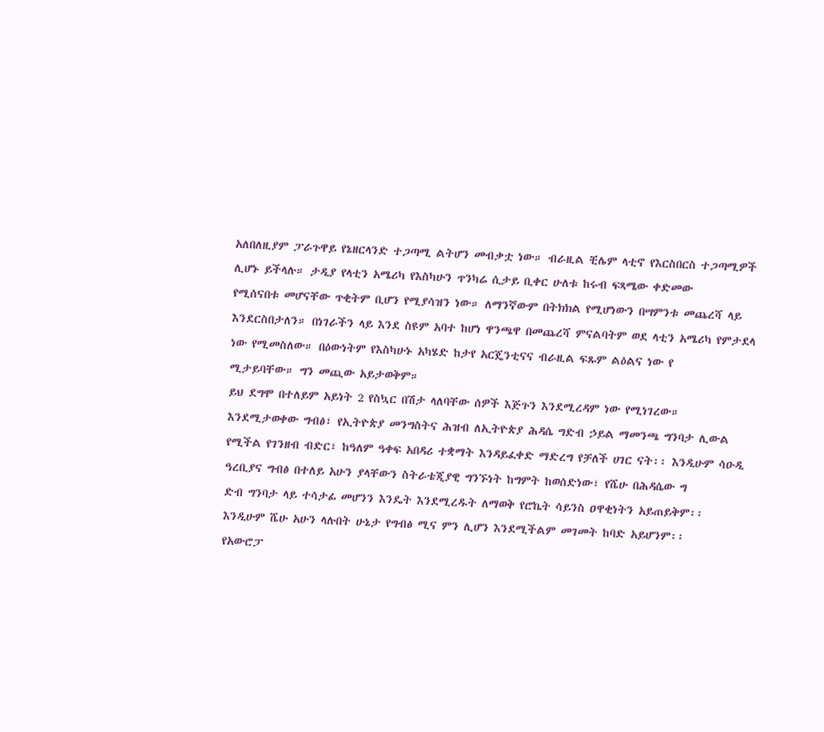አለበለዚያም ፓራጉዋይ የኔዘርላንድ ተጋጣሚ ልትሆን መብቃቷ ነው። ብራዚል ቺሌም ላቲኖ የእርስበርስ ተጋጣሚዎች ሊሆኑ ይችላሉ። ታዲያ የላቲን አሜሪካ የእስካሁን ጥንካሬ ሲታይ ቢቀር ሁለቱ ከሩብ ፍጻሜው ቀድመው
የሚሰናበቱ መሆናቸው ጥቂትም ቢሆን የሚያሳዝን ነው። ለማንኛውም በትክክል የሚሆነውን በሣምንቱ መጨረሻ ላይ እንደርስበታለን። በነገራችን ላይ እንደ ስዩም አባተ ከሆነ ዋንጫዋ በመጨረሻ ምናልባትም ወደ ላቲን አሜሪካ የምታደላ ነው የሚመስለው። በዕውነትም የእስካሁኑ አካሄድ ከታየ አርጄንቲናና ብራዚል ፍጹም ልዕልና ነው የ
ሚታይባቸው። ግን መጪው አይታወቅም።
ይህ ደግሞ በተለይም አይነት 2 የስኳር በሽታ ላለባቸው ሰዎች እጅጉን እንደሚረዳም ነው የሚነገረው።
እንደሚታወቀው ግብፅ፣ የኢትዮጵያ መንግስትና ሕዝብ ለኢትዮጵያ ሕዳሴ ግድብ ኃይል ማመንጫ ግንባታ ሊውል የሚችል የገንዘብ ብድር፣ ከዓለም ዓቀፍ አበዳሪ ተቋማት እንዳይፈቀድ ማድረግ የቻለች ሀገር ናት፡፡ እንዲሁም ሳዑዲ ዓረቢያና ግብፅ በተለይ አሁን ያላቸውን ስትራቴጂያዊ ግንኙነት ከግምት ከወሰድነው፣ የሼሁ በሕዳሴው ግ
ድብ ግንባታ ላይ ተሳታፊ መሆንን እንዴት እንደሚረዱት ለማወቅ የሮኬት ሳይንስ ዐዋቂነትን አይጠይቅም፡፡ እንዲሁም ሼሁ አሁን ላሉበት ሁኔታ የግብፅ ሚና ምን ሊሆን እንደሚችልም መገመት ከባድ አይሆንም፡፡
የአውሮፓ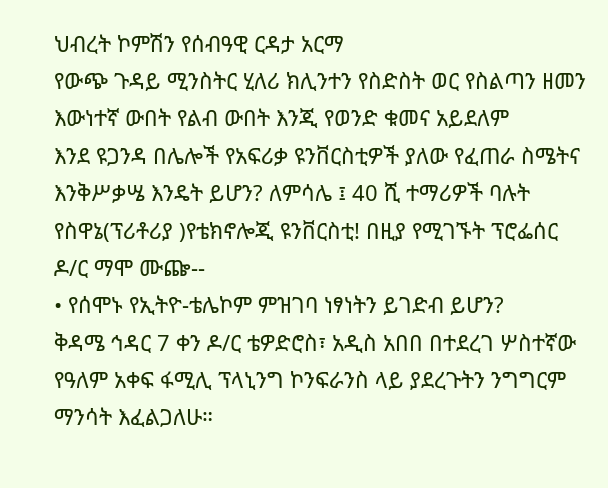ህብረት ኮምሽን የሰብዓዊ ርዳታ አርማ
የውጭ ጉዳይ ሚንስትር ሂለሪ ክሊንተን የስድስት ወር የስልጣን ዘመን
እውነተኛ ውበት የልብ ውበት እንጂ የወንድ ቁመና አይደለም
እንደ ዩጋንዳ በሌሎች የአፍሪቃ ዩንቨርስቲዎች ያለው የፈጠራ ስሜትና እንቅሥቃሤ እንዴት ይሆን? ለምሳሌ ፤ 40 ሺ ተማሪዎች ባሉት የስዋኔ(ፕሪቶሪያ )የቴክኖሎጂ ዩንቨርስቲ! በዚያ የሚገኙት ፕሮፌሰር ዶ/ር ማሞ ሙጬ--
• የሰሞኑ የኢትዮ-ቴሌኮም ምዝገባ ነፃነትን ይገድብ ይሆን?
ቅዳሜ ኅዳር 7 ቀን ዶ/ር ቴዎድሮስ፣ አዲስ አበበ በተደረገ ሦስተኛው የዓለም አቀፍ ፋሚሊ ፕላኒንግ ኮንፍራንስ ላይ ያደረጉትን ንግግርም ማንሳት እፈልጋለሁ።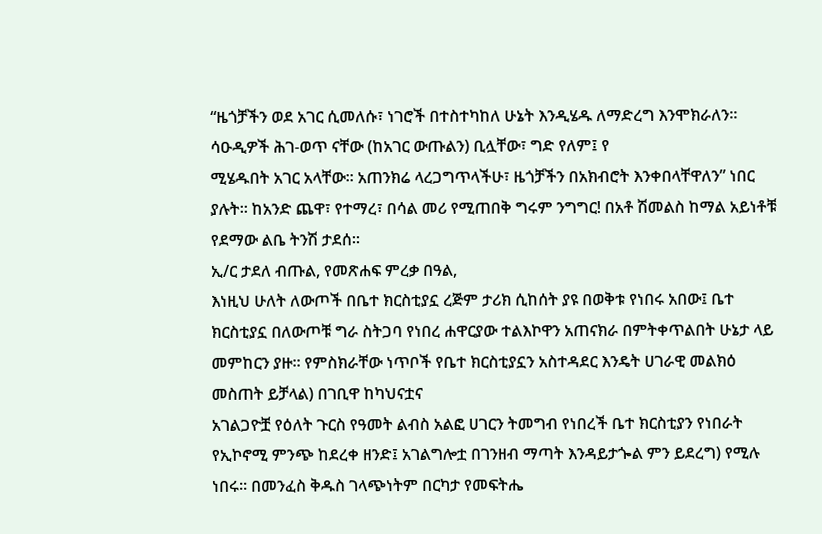“ዜጎቻችን ወደ አገር ሲመለሱ፣ ነገሮች በተስተካከለ ሁኔት እንዲሄዱ ለማድረግ እንሞክራለን። ሳዑዲዎች ሕገ-ወጥ ናቸው (ከአገር ውጡልን) ቢሏቸው፣ ግድ የለም፤ የ
ሚሄዱበት አገር አላቸው። አጠንክሬ ላረጋግጥላችሁ፣ ዜጎቻችን በአክብሮት እንቀበላቸዋለን” ነበር ያሉት። ከአንድ ጨዋ፣ የተማረ፣ በሳል መሪ የሚጠበቅ ግሩም ንግግር! በአቶ ሽመልስ ከማል አይነቶቹ የደማው ልቤ ትንሽ ታደሰ።
ኢ/ር ታደለ ብጡል, የመጽሐፍ ምረቃ በዓል,
እነዚህ ሁለት ለውጦች በቤተ ክርስቲያኗ ረጅም ታሪክ ሲከሰት ያዩ በወቅቱ የነበሩ አበው፤ ቤተ ክርስቲያኗ በለውጦቹ ግራ ስትጋባ የነበረ ሐዋርያው ተልእኮዋን አጠናክራ በምትቀጥልበት ሁኔታ ላይ መምከርን ያዙ፡፡ የምስክራቸው ነጥቦች የቤተ ክርስቲያኗን አስተዳደር እንዴት ሀገራዊ መልክዕ መስጠት ይቻላል) በገቢዋ ከካህናቷና
አገልጋዮቿ የዕለት ጉርስ የዓመት ልብስ አልፎ ሀገርን ትመግብ የነበረች ቤተ ክርስቲያን የነበራት የኢኮኖሚ ምንጭ ከደረቀ ዘንድ፤ አገልግሎቷ በገንዘብ ማጣት እንዳይታጐል ምን ይደረግ) የሚሉ ነበሩ፡፡ በመንፈስ ቅዱስ ገላጭነትም በርካታ የመፍትሔ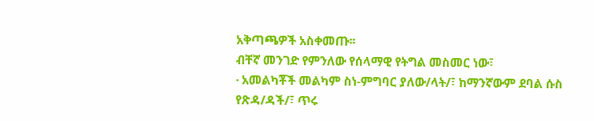አቅጣጫዎች አስቀመጡ፡፡
ብቸኛ መንገድ የምንለው የሰላማዊ የትግል መስመር ነው፣
· አመልካቾች መልካም ስነ-ምግባር ያለው/ላት/፣ ከማንኛውም ደባል ሱስ የጽዳ/ዳች/፣ ጥሩ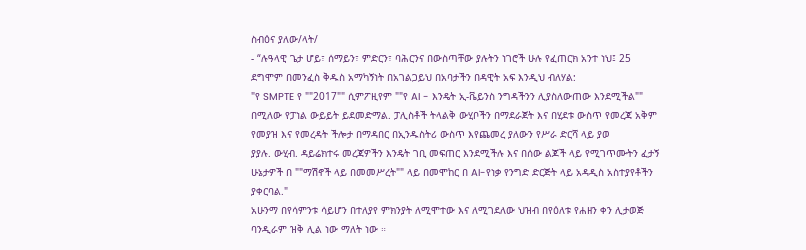ስብዕና ያለው/ላት/
- “ሉዓላዊ ጌታ ሆይ፣ ሰማይን፣ ምድርን፣ ባሕርንና በውስጣቸው ያሉትን ነገሮች ሁሉ የፈጠርክ አንተ ነህ፤ 25 ደግሞም በመንፈስ ቅዱስ አማካኝነት በአገልጋይህ በአባታችን በዳዊት አፍ እንዲህ ብለሃል:
"የ SMPTE የ ""2017"" ሲምፖዚየም ""የ AI - እንዴት ኢ-ቬይንስ ንግዳችንን ሊያስለውጠው እንደሚችል"" በሚለው የፓነል ውይይት ይደመድማል. ፓሊስቶች ትላልቅ ውሂቦችን በማደራጀት እና በሂደቱ ውስጥ የመረጃ አቅም የመያዝ እና የመረዳት ችሎታ በማዳበር በኢንዱስትሪ ውስጥ እየጨመረ ያለውን የሥራ ድርሻ ላይ ያወ
ያያሉ. ውሂብ. ዳይሬክተሩ መረጃዎችን እንዴት ገቢ መፍጠር እንደሚችሉ እና በሰው ልጆች ላይ የሚገጥሙትን ፈታኝ ሁኔታዎች በ ""ማሽኖች ላይ በመመሥረት"" ላይ በመሞከር በ AI-የነቃ የንግድ ድርጅት ላይ አዳዲስ አስተያየቶችን ያቀርባል."
አሁንማ በየሳምንቱ ሳይሆን በተለያየ ምክንያት ለሚሞተው እና ለሚገደለው ህዝብ በየዕለቱ የሐዘን ቀን ሊታወጅ ባንዲራም ዝቅ ሊል ነው ማለት ነው ።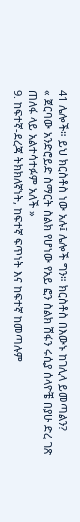41 ሌሎች። ይህ ክርስቶስ ነው አሉ፤ ሌሎች ግን። ክርስቶስ በእውኑ ከገሊላ ይመጣልን?
« ጀርባው አንድሮይድ ስማርት ስልክ የሆነው የአይ ፎን ስልክ ሽፋን ሩሲያ ሰላዮቼ በያሁ ድረ ገጽ ጠለፋ ላይ አልተሳተፉም አለች »
9. ከፍተኛ-ደረጃ ትክክለኛነት, ከፍተኛ ፍጥነት እና ከፍተኛ ከመጣሉም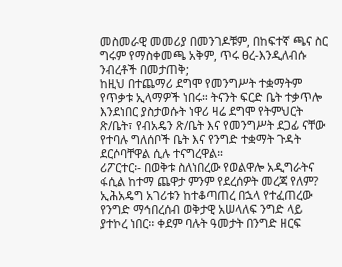መስመራዊ መመሪያ በመንገዶቹም, በከፍተኛ ጫና ስር ግሩም የማስቀመጫ አቅም, ጥሩ ፀረ-እንዲለብሱ ንብረቶች በመታጠቅ;
ከዚህ በተጨማሪ ደግሞ የመንግሥት ተቋማትም የጥቃቱ ኢላማዎች ነበሩ። ትናንት ፍርድ ቤት ተቃጥሎ እንደነበር ያስታወሱት ነዋሪ ዛሬ ደግሞ የትምህርት ጽ/ቤት፣ የብአዴን ጽ/ቤት እና የመንግሥት ደጋፊ ናቸው የተባሉ ግለሰቦች ቤት እና የንግድ ተቋማት ጉዳት ደርሶባቸዋል ሲሉ ተናግረዋል።
ሪፖርተር፡- በወቅቱ ስለነበረው የወልዋሎ አዲግራትና ፋሲል ከተማ ጨዋታ ምንም የደረሰዎት መረጃ የለም?
ኢሕአዴግ አገሪቱን ከተቆጣጠረ በኋላ የተፈጠረው የንግድ ማኅበረሰብ ወቅታዊ አሠላለፍ ንግድ ላይ ያተኮረ ነበር፡፡ ቀደም ባሉት ዓመታት በንግድ ዘርፍ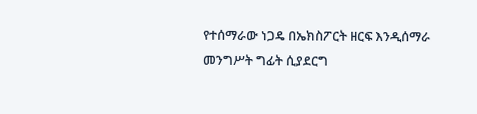የተሰማራው ነጋዴ በኤክስፖርት ዘርፍ እንዲሰማራ መንግሥት ግፊት ሲያደርግ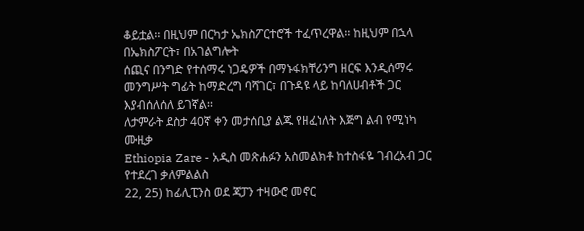ቆይቷል፡፡ በዚህም በርካታ ኤክስፖርተሮች ተፈጥረዋል፡፡ ከዚህም በኋላ በኤክስፖርት፣ በአገልግሎት
ሰጪና በንግድ የተሰማሩ ነጋዴዎች በማኑፋክቸሪንግ ዘርፍ እንዲሰማሩ መንግሥት ግፊት ከማድረግ ባሻገር፣ በጉዳዩ ላይ ከባለሀብቶች ጋር እያብሰለሰለ ይገኛል፡፡
ለታምራት ደስታ 40ኛ ቀን መታሰቢያ ልጁ የዘፈነለት እጅግ ልብ የሚነካ ሙዚቃ
Ethiopia Zare - አዲስ መጽሐፉን አስመልክቶ ከተስፋዬ ገብረአብ ጋር የተደረገ ቃለምልልስ
22, 25) ከፊሊፒንስ ወደ ጃፓን ተዛውሮ መኖር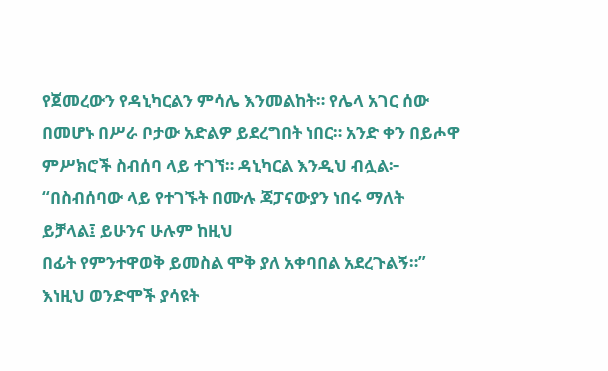የጀመረውን የዳኒካርልን ምሳሌ እንመልከት። የሌላ አገር ሰው በመሆኑ በሥራ ቦታው አድልዎ ይደረግበት ነበር። አንድ ቀን በይሖዋ ምሥክሮች ስብሰባ ላይ ተገኘ። ዳኒካርል እንዲህ ብሏል፦ “በስብሰባው ላይ የተገኙት በሙሉ ጃፓናውያን ነበሩ ማለት ይቻላል፤ ይሁንና ሁሉም ከዚህ
በፊት የምንተዋወቅ ይመስል ሞቅ ያለ አቀባበል አደረጉልኝ።” እነዚህ ወንድሞች ያሳዩት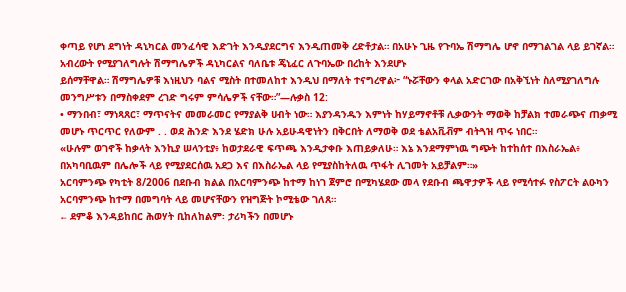ቀጣይ የሆነ ደግነት ዳኒካርል መንፈሳዊ እድገት እንዲያደርግና እንዲጠመቅ ረድቶታል። በአሁኑ ጊዜ የጉባኤ ሽማግሌ ሆኖ በማገልገል ላይ ይገኛል። አብረውት የሚያገለግሉት ሽማግሌዎች ዳኒካርልና ባለቤቱ ጄኒፈር ለጉባኤው በረከት እንደሆኑ
ይሰማቸዋል። ሽማግሌዎቹ እነዚህን ባልና ሚስት በተመለከተ እንዲህ በማለት ተናግረዋል፦ “ኑሯቸውን ቀላል አድርገው በአቅኚነት ስለሚያገለግሉ መንግሥቱን በማስቀደም ረገድ ግሩም ምሳሌዎች ናቸው።”—ሉቃስ 12:
• ማንበብ፣ ማነጻጸር፣ ማጥናትና መመራመር የማያልቅ ሀብት ነው። እያንዳንዱን እምነት ከሃይማኖቶቹ ሊቃውንት ማወቅ ከቻልክ ተመራጭና ጠቃሚ መሆኑ ጥርጥር የለውም . . ወደ ሕንድ እንደ ሄድክ ሁሉ አይሁዳዊነትን በቅርበት ለማወቅ ወደ ቴልአቪቭም ብትጓዝ ጥሩ ነበር።
«ሁሉም ወገኖች ከቃላት እንኪያ ሠላንቲያ፥ ከወታደራዊ ፍጥጫ እንዲታቀቡ እጠይቃለሁ። እኔ እንደማምነዉ ግጭት ከተከሰተ በእስራኤል፥ በአካባቢዉም በሌሎች ላይ የሚያደርሰዉ አደጋ እና በእስራኤል ላይ የሚያስከትለዉ ጥፋት ሊገመት አይቻልም።»
አርባምንጭ የካቲት 8/2006 በደቡብ ክልል በአርባምንጭ ከተማ ከነገ ጀምሮ በሚካሄደው መላ የደቡብ ጫዋታዎች ላይ የሚሳተፉ የስፖርት ልዑካን አርባምንጭ ከተማ በመግባት ላይ መሆናቸውን የዝግጅት ኮሚቴው ገለጸ።
← ደምቆ እንዳይከበር ሕወሃት ቢከለከልም፡ ታሪካችን በመሆኑ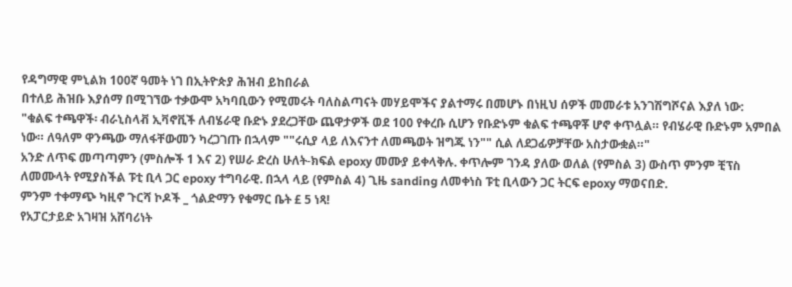የዳግማዊ ምኒልክ 100ኛ ዓመት ነገ በኢትዮጵያ ሕዝብ ይከበራል
በተለይ ሕዝቡ እያሰማ በሚገኘው ተቃውሞ አካባቢውን የሚመሩት ባለስልጣናት መሃይሞችና ያልተማሩ በመሆኑ በነዚህ ሰዎች መመራቱ አንገሽግሾናል እያለ ነው:
"ቁልፍ ተጫዋች፡ ብራኒስላቭ ኢቫኖቪች ለብሄራዊ ቡድኑ ያደረጋቸው ጨዋታዎች ወደ 100 የቀረቡ ሲሆን የቡድኑም ቁልፍ ተጫዋቾ ሆኖ ቀጥሏል። የብሄራዊ ቡድኑም አምበል ነው። ለዓለም ዋንጫው ማለፋቸውመን ካረጋገጡ በኋላም ""ሩሲያ ላይ ለእናንተ ለመጫወት ዝግጁ ነን"" ሲል ለደጋፊዎቻቸው አስታውቋል።"
አንድ ለጥፍ መጣጣምን (ምስሎች 1 እና 2) የሠራ ድረስ ሁለት-ክፍል epoxy መሙያ ይቀላቅሉ. ቀጥሎም ገንዳ ያለው ወለል (የምስል 3) ውስጥ ምንም ቺፕስ ለመሙላት የሚያስችል ፑቲ ቢላ ጋር epoxy ተግባራዊ. በኋላ ላይ (የምስል 4) ጊዜ sanding ለመቀነስ ፑቲ ቢላውን ጋር ትርፍ epoxy ማወናበድ.
ምንም ተቀማጭ ካዚኖ ጉርሻ ኮዶች _ ጎልድማን የቁማር ቤት £ 5 ነጻ!
የአፓርታይድ አገዛዝ አሸባሪነት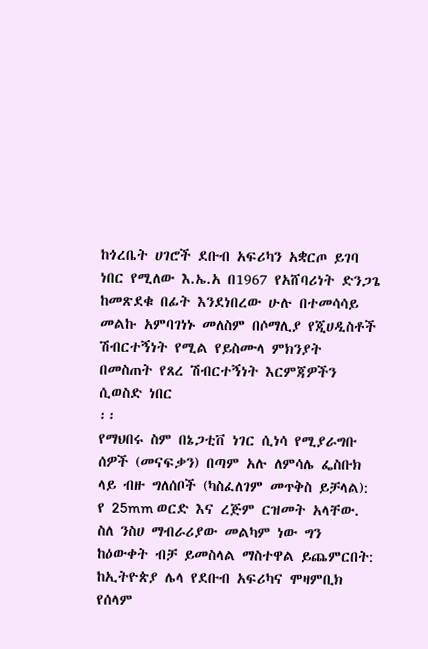ከጎረቤት ሀገሮች ደቡብ አፍሪካን አቋርጦ ይገባ ነበር የሚለው እ.ኤ.አ በ1967 የአሸባሪነት ድንጋጌ ከመጽደቁ በፊት እንደነበረው ሁሉ በተመሳሳይ መልኩ አምባገነኑ መለስም በሶማሊያ የጂሀዲስቶች ሽብርተኝነት የሚል የይስሙላ ምክንያት በመስጠት የጸረ ሽብርተኝነት እርምጃዎችን ሲወስድ ነበር
፡፡
የማህበሩ ስም በኔጋቲቨ ነገር ሲነሳ የሚያራግቡ ሰዎች (መናፍቃን) በጣም አሉ ለምሳሌ ፌስቡክ ላይ ብዙ ግለሰቦች (ካስፈለገም መጥቅስ ይቻላል):
የ 25mm ወርድ እና ረጅም ርዝመት አላቸው.
ስለ ንስሀ ማብራሪያው መልካም ነው ግን ከዕውቀት ብቻ ይመስላል ማስተዋል ይጨምርበት:
ከኢትዮጵያ ሌላ የደቡብ አፍሪካና ሞዛምቢክ የሰላም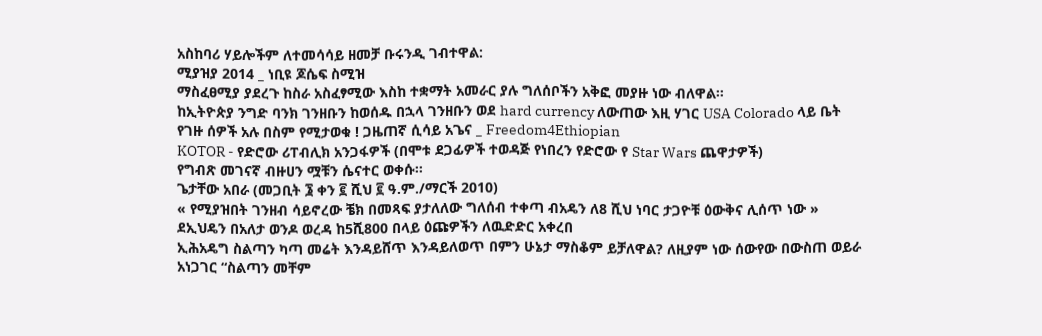አስከባሪ ሃይሎችም ለተመሳሳይ ዘመቻ ቡሩንዲ ገብተዋል:
ሚያዝያ 2014 _ ነቢዩ ጆሴፍ ስሚዝ
ማስፈፀሚያ ያደረጉ ከስራ አስፈፃሚው እስከ ተቋማት አመራር ያሉ ግለሰቦችን አቅፎ መያዙ ነው ብለዋል።
ከኢትዮጵያ ንግድ ባንክ ገንዘቡን ከወሰዱ በኋላ ገንዘቡን ወደ hard currency ለውጠው እዚ ሃገር USA Colorado ላይ ቤት የገዙ ሰዎች አሉ በስም የሚታወቁ ! ጋዜጠኛ ሲሳይ አጌና _ Freedom4Ethiopian
KOTOR - የድሮው ሪፐብሊክ አንጋፋዎች (በሞቱ ደጋፊዎች ተወዳጅ የነበረን የድሮው የ Star Wars ጨዋታዎች)
የግብጽ መገናኛ ብዙሀን ሟቹን ሴናተር ወቀሱ፡፡
ጌታቸው አበራ (መጋቢት ፮ ቀን ፪ ሺህ ፪ ዓ.ም./ማርች 2010)
« የሚያዝበት ገንዘብ ሳይኖረው ቼክ በመጻፍ ያታለለው ግለሰብ ተቀጣ ብአዴን ለ8 ሺህ ነባር ታጋዮቹ ዕውቅና ሊሰጥ ነው »
ደኢህዴን በአለታ ወንዶ ወረዳ ከ5ሺ800 በላይ ዕጩዎችን ለዉድድር አቀረበ
ኢሕአዴግ ስልጣን ካጣ መሬት እንዳይሸጥ እንዳይለወጥ በምን ሁኔታ ማስቆም ይቻለዋል? ለዚያም ነው ሰውየው በውስጠ ወይራ አነጋገር “ስልጣን መቸም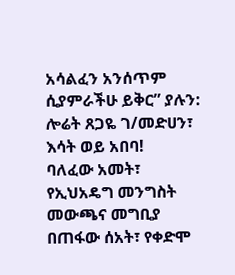አሳልፈን አንሰጥም ሲያምራችሁ ይቅር” ያሉን:
ሎሬት ጸጋዬ ገ/መድሀን፣ እሳት ወይ አበባ!
ባለፈው አመት፣ የኢህአዴግ መንግስት መውጫና መግቢያ በጠፋው ሰአት፣ የቀድሞ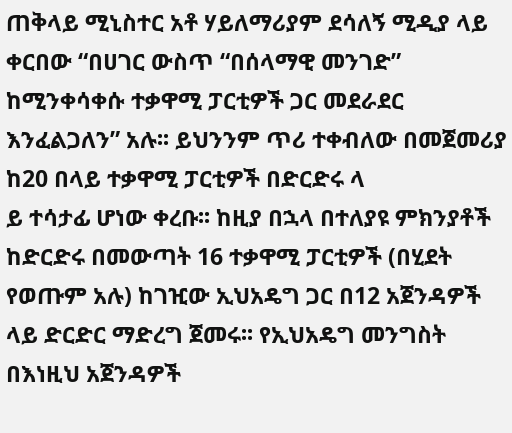ጠቅላይ ሚኒስተር አቶ ሃይለማሪያም ደሳለኝ ሚዲያ ላይ ቀርበው “በሀገር ውስጥ “በሰላማዊ መንገድ” ከሚንቀሳቀሱ ተቃዋሚ ፓርቲዎች ጋር መደራደር እንፈልጋለን” አሉ፡፡ ይህንንም ጥሪ ተቀብለው በመጀመሪያ ከ20 በላይ ተቃዋሚ ፓርቲዎች በድርድሩ ላ
ይ ተሳታፊ ሆነው ቀረቡ፡፡ ከዚያ በኋላ በተለያዩ ምክንያቶች ከድርድሩ በመውጣት 16 ተቃዋሚ ፓርቲዎች (በሂደት የወጡም አሉ) ከገዢው ኢህአዴግ ጋር በ12 አጀንዳዎች ላይ ድርድር ማድረግ ጀመሩ፡፡ የኢህአዴግ መንግስት በእነዚህ አጀንዳዎች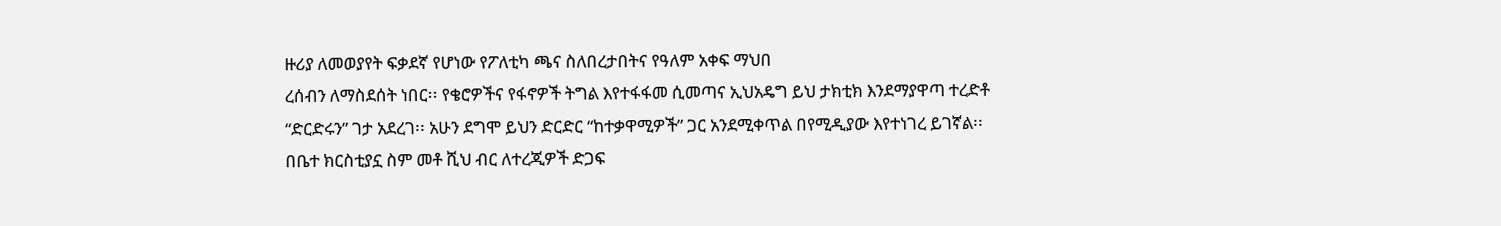ዙሪያ ለመወያየት ፍቃደኛ የሆነው የፖለቲካ ጫና ስለበረታበትና የዓለም አቀፍ ማህበ
ረሰብን ለማስደሰት ነበር፡፡ የቄሮዎችና የፋኖዎች ትግል እየተፋፋመ ሲመጣና ኢህአዴግ ይህ ታክቲክ እንደማያዋጣ ተረድቶ “ድርድሩን” ገታ አደረገ፡፡ አሁን ደግሞ ይህን ድርድር “ከተቃዋሚዎች” ጋር አንደሚቀጥል በየሚዲያው እየተነገረ ይገኛል፡፡
በቤተ ክርስቲያኗ ስም መቶ ሺህ ብር ለተረጂዎች ድጋፍ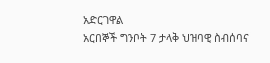አድርገዋል
አርበኞች ግንቦት 7 ታላቅ ህዝባዊ ስብሰባና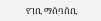የገቢ ማሰባሰቢ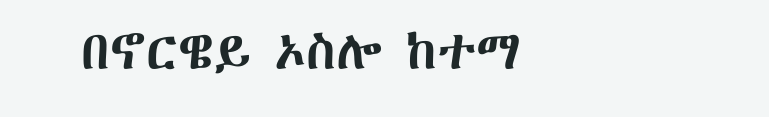በኖርዌይ ኦስሎ ከተማ